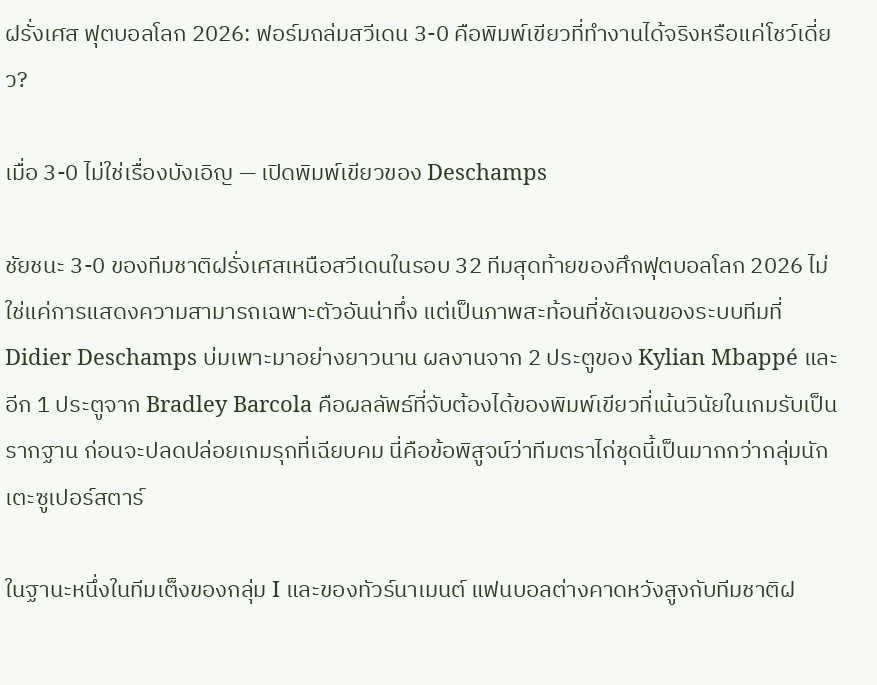ฝรั่งเศส ฟุตบอลโลก 2026: ฟอร์มถล่มสวีเดน 3-0 คือพิมพ์เขียวที่ทำงานได้จริงหรือแค่โชว์เดี่ยว?

เมื่อ 3-0 ไม่ใช่เรื่องบังเอิญ — เปิดพิมพ์เขียวของ Deschamps

ชัยชนะ 3-0 ของทีมชาติฝรั่งเศสเหนือสวีเดนในรอบ 32 ทีมสุดท้ายของศึกฟุตบอลโลก 2026 ไม่ใช่แค่การแสดงความสามารถเฉพาะตัวอันน่าทึ่ง แต่เป็นภาพสะท้อนที่ชัดเจนของระบบทีมที่ Didier Deschamps บ่มเพาะมาอย่างยาวนาน ผลงานจาก 2 ประตูของ Kylian Mbappé และอีก 1 ประตูจาก Bradley Barcola คือผลลัพธ์ที่จับต้องได้ของพิมพ์เขียวที่เน้นวินัยในเกมรับเป็นรากฐาน ก่อนจะปลดปล่อยเกมรุกที่เฉียบคม นี่คือข้อพิสูจน์ว่าทีมตราไก่ชุดนี้เป็นมากกว่ากลุ่มนักเตะซูเปอร์สตาร์

ในฐานะหนึ่งในทีมเต็งของกลุ่ม I และของทัวร์นาเมนต์ แฟนบอลต่างคาดหวังสูงกับทีมชาติฝ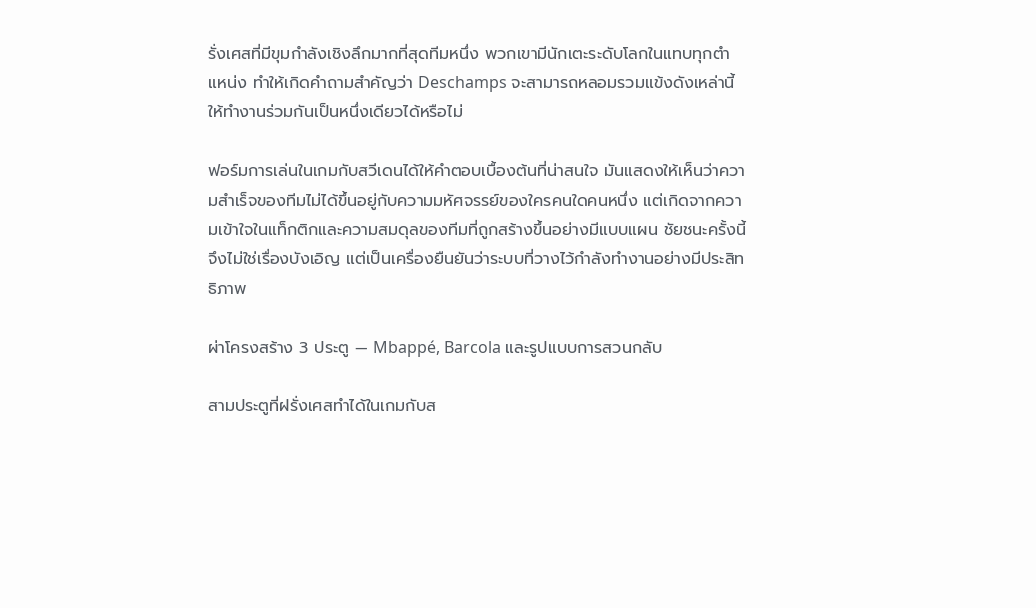รั่งเศสที่มีขุมกำลังเชิงลึกมากที่สุดทีมหนึ่ง พวกเขามีนักเตะระดับโลกในแทบทุกตำแหน่ง ทำให้เกิดคำถามสำคัญว่า Deschamps จะสามารถหลอมรวมแข้งดังเหล่านี้ให้ทำงานร่วมกันเป็นหนึ่งเดียวได้หรือไม่

ฟอร์มการเล่นในเกมกับสวีเดนได้ให้คำตอบเบื้องต้นที่น่าสนใจ มันแสดงให้เห็นว่าความสำเร็จของทีมไม่ได้ขึ้นอยู่กับความมหัศจรรย์ของใครคนใดคนหนึ่ง แต่เกิดจากความเข้าใจในแท็กติกและความสมดุลของทีมที่ถูกสร้างขึ้นอย่างมีแบบแผน ชัยชนะครั้งนี้จึงไม่ใช่เรื่องบังเอิญ แต่เป็นเครื่องยืนยันว่าระบบที่วางไว้กำลังทำงานอย่างมีประสิทธิภาพ

ผ่าโครงสร้าง 3 ประตู — Mbappé, Barcola และรูปแบบการสวนกลับ

สามประตูที่ฝรั่งเศสทำได้ในเกมกับส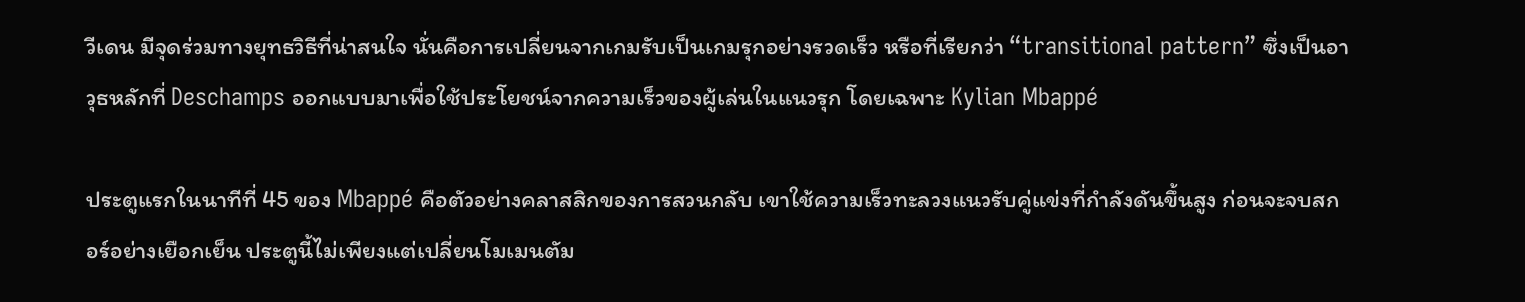วีเดน มีจุดร่วมทางยุทธวิธีที่น่าสนใจ นั่นคือการเปลี่ยนจากเกมรับเป็นเกมรุกอย่างรวดเร็ว หรือที่เรียกว่า “transitional pattern” ซึ่งเป็นอาวุธหลักที่ Deschamps ออกแบบมาเพื่อใช้ประโยชน์จากความเร็วของผู้เล่นในแนวรุก โดยเฉพาะ Kylian Mbappé

ประตูแรกในนาทีที่ 45 ของ Mbappé คือตัวอย่างคลาสสิกของการสวนกลับ เขาใช้ความเร็วทะลวงแนวรับคู่แข่งที่กำลังดันขึ้นสูง ก่อนจะจบสกอร์อย่างเยือกเย็น ประตูนี้ไม่เพียงแต่เปลี่ยนโมเมนตัม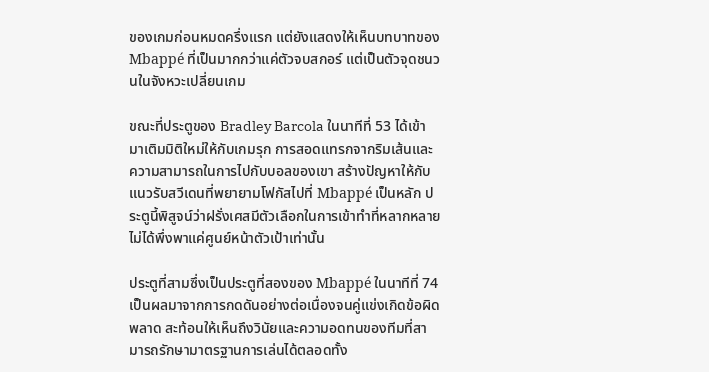ของเกมก่อนหมดครึ่งแรก แต่ยังแสดงให้เห็นบทบาทของ Mbappé ที่เป็นมากกว่าแค่ตัวจบสกอร์ แต่เป็นตัวจุดชนวนในจังหวะเปลี่ยนเกม

ขณะที่ประตูของ Bradley Barcola ในนาทีที่ 53 ได้เข้ามาเติมมิติใหม่ให้กับเกมรุก การสอดแทรกจากริมเส้นและความสามารถในการไปกับบอลของเขา สร้างปัญหาให้กับแนวรับสวีเดนที่พยายามโฟกัสไปที่ Mbappé เป็นหลัก ประตูนี้พิสูจน์ว่าฝรั่งเศสมีตัวเลือกในการเข้าทำที่หลากหลาย ไม่ได้พึ่งพาแค่ศูนย์หน้าตัวเป้าเท่านั้น

ประตูที่สามซึ่งเป็นประตูที่สองของ Mbappé ในนาทีที่ 74 เป็นผลมาจากการกดดันอย่างต่อเนื่องจนคู่แข่งเกิดข้อผิดพลาด สะท้อนให้เห็นถึงวินัยและความอดทนของทีมที่สามารถรักษามาตรฐานการเล่นได้ตลอดทั้ง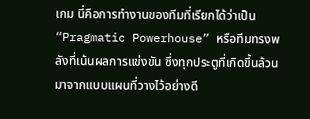เกม นี่คือการทำงานของทีมที่เรียกได้ว่าเป็น “Pragmatic Powerhouse” หรือทีมทรงพลังที่เน้นผลการแข่งขัน ซึ่งทุกประตูที่เกิดขึ้นล้วนมาจากแบบแผนที่วางไว้อย่างดี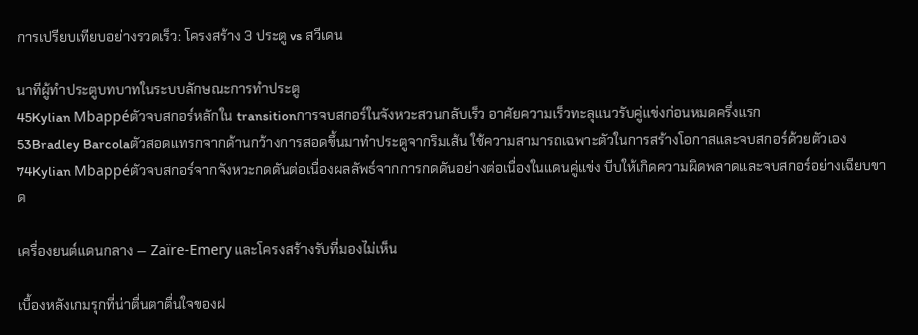การเปรียบเทียบอย่างรวดเร็ว: โครงสร้าง 3 ประตู vs สวีเดน

นาทีผู้ทำประตูบทบาทในระบบลักษณะการทำประตู
45Kylian Mbappéตัวจบสกอร์หลักใน transitionการจบสกอร์ในจังหวะสวนกลับเร็ว อาศัยความเร็วทะลุแนวรับคู่แข่งก่อนหมดครึ่งแรก
53Bradley Barcolaตัวสอดแทรกจากด้านกว้างการสอดขึ้นมาทำประตูจากริมเส้น ใช้ความสามารถเฉพาะตัวในการสร้างโอกาสและจบสกอร์ด้วยตัวเอง
74Kylian Mbappéตัวจบสกอร์จากจังหวะกดดันต่อเนื่องผลลัพธ์จากการกดดันอย่างต่อเนื่องในแดนคู่แข่ง บีบให้เกิดความผิดพลาดและจบสกอร์อย่างเฉียบขาด

เครื่องยนต์แดนกลาง — Zaïre-Emery และโครงสร้างรับที่มองไม่เห็น

เบื้องหลังเกมรุกที่น่าตื่นตาตื่นใจของฝ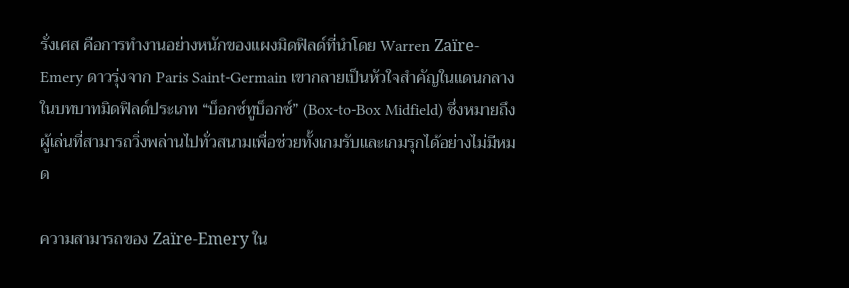รั่งเศส คือการทำงานอย่างหนักของแผงมิดฟิลด์ที่นำโดย Warren Zaïre-Emery ดาวรุ่งจาก Paris Saint-Germain เขากลายเป็นหัวใจสำคัญในแดนกลางในบทบาทมิดฟิลด์ประเภท “บ็อกซ์ทูบ็อกซ์” (Box-to-Box Midfield) ซึ่งหมายถึงผู้เล่นที่สามารถวิ่งพล่านไปทั่วสนามเพื่อช่วยทั้งเกมรับและเกมรุกได้อย่างไม่มีหมด

ความสามารถของ Zaïre-Emery ใน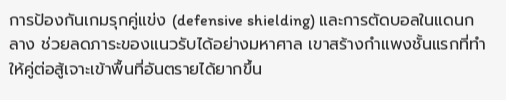การป้องกันเกมรุกคู่แข่ง (defensive shielding) และการตัดบอลในแดนกลาง ช่วยลดภาระของแนวรับได้อย่างมหาศาล เขาสร้างกำแพงชั้นแรกที่ทำให้คู่ต่อสู้เจาะเข้าพื้นที่อันตรายได้ยากขึ้น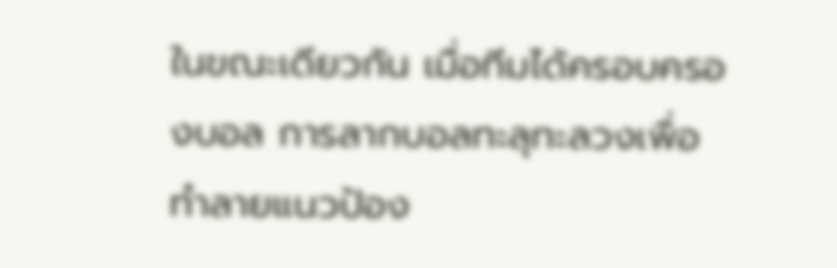ในขณะเดียวกัน เมื่อทีมได้ครอบครองบอล การลากบอลทะลุทะลวงเพื่อทำลายแนวป้อง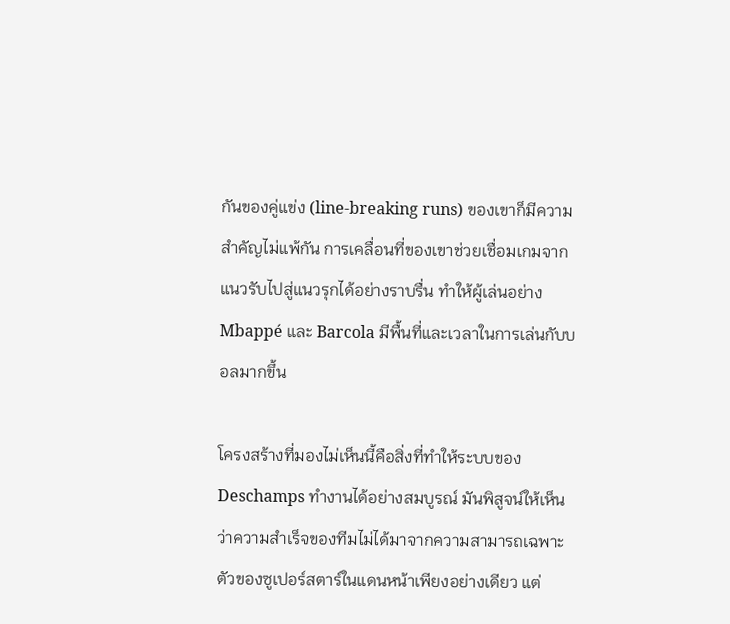กันของคู่แข่ง (line-breaking runs) ของเขาก็มีความสำคัญไม่แพ้กัน การเคลื่อนที่ของเขาช่วยเชื่อมเกมจากแนวรับไปสู่แนวรุกได้อย่างราบรื่น ทำให้ผู้เล่นอย่าง Mbappé และ Barcola มีพื้นที่และเวลาในการเล่นกับบอลมากขึ้น

โครงสร้างที่มองไม่เห็นนี้คือสิ่งที่ทำให้ระบบของ Deschamps ทำงานได้อย่างสมบูรณ์ มันพิสูจน์ให้เห็นว่าความสำเร็จของทีมไม่ได้มาจากความสามารถเฉพาะตัวของซูเปอร์สตาร์ในแดนหน้าเพียงอย่างเดียว แต่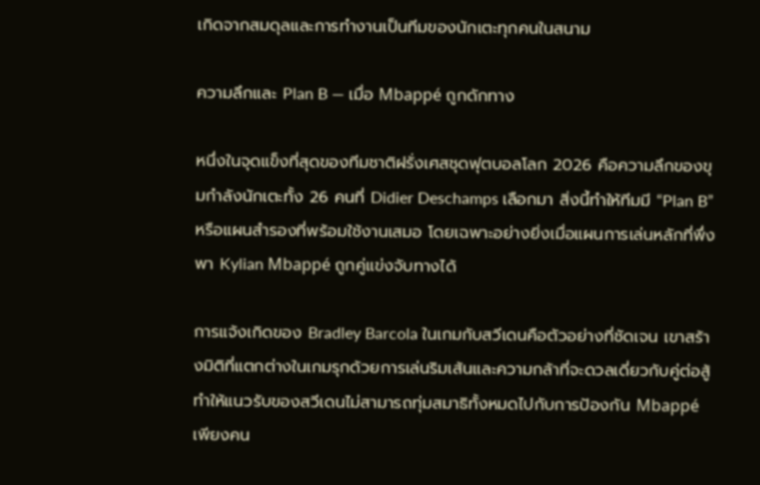เกิดจากสมดุลและการทำงานเป็นทีมของนักเตะทุกคนในสนาม

ความลึกและ Plan B — เมื่อ Mbappé ถูกดักทาง

หนึ่งในจุดแข็งที่สุดของทีมชาติฝรั่งเศสชุดฟุตบอลโลก 2026 คือความลึกของขุมกำลังนักเตะทั้ง 26 คนที่ Didier Deschamps เลือกมา สิ่งนี้ทำให้ทีมมี “Plan B” หรือแผนสำรองที่พร้อมใช้งานเสมอ โดยเฉพาะอย่างยิ่งเมื่อแผนการเล่นหลักที่พึ่งพา Kylian Mbappé ถูกคู่แข่งจับทางได้

การแจ้งเกิดของ Bradley Barcola ในเกมกับสวีเดนคือตัวอย่างที่ชัดเจน เขาสร้างมิติที่แตกต่างในเกมรุกด้วยการเล่นริมเส้นและความกล้าที่จะดวลเดี่ยวกับคู่ต่อสู้ ทำให้แนวรับของสวีเดนไม่สามารถทุ่มสมาธิทั้งหมดไปกับการป้องกัน Mbappé เพียงคน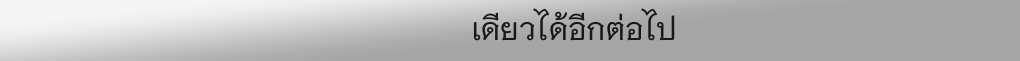เดียวได้อีกต่อไป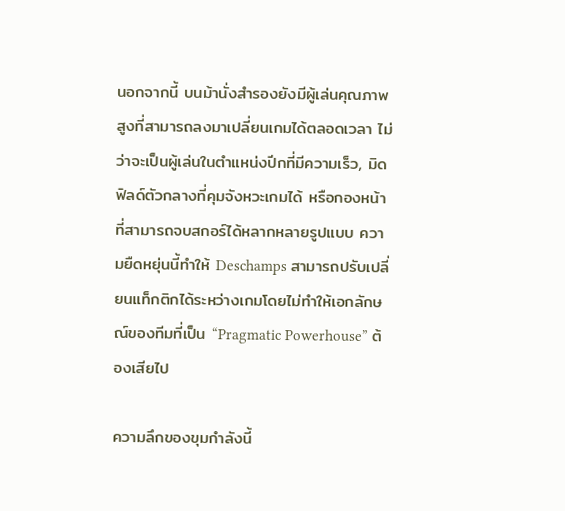นอกจากนี้ บนม้านั่งสำรองยังมีผู้เล่นคุณภาพสูงที่สามารถลงมาเปลี่ยนเกมได้ตลอดเวลา ไม่ว่าจะเป็นผู้เล่นในตำแหน่งปีกที่มีความเร็ว, มิดฟิลด์ตัวกลางที่คุมจังหวะเกมได้ หรือกองหน้าที่สามารถจบสกอร์ได้หลากหลายรูปแบบ ความยืดหยุ่นนี้ทำให้ Deschamps สามารถปรับเปลี่ยนแท็กติกได้ระหว่างเกมโดยไม่ทำให้เอกลักษณ์ของทีมที่เป็น “Pragmatic Powerhouse” ต้องเสียไป

ความลึกของขุมกำลังนี้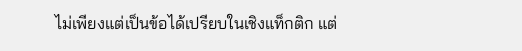ไม่เพียงแต่เป็นข้อได้เปรียบในเชิงแท็กติก แต่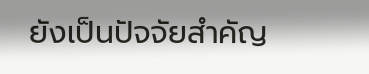ยังเป็นปัจจัยสำคัญ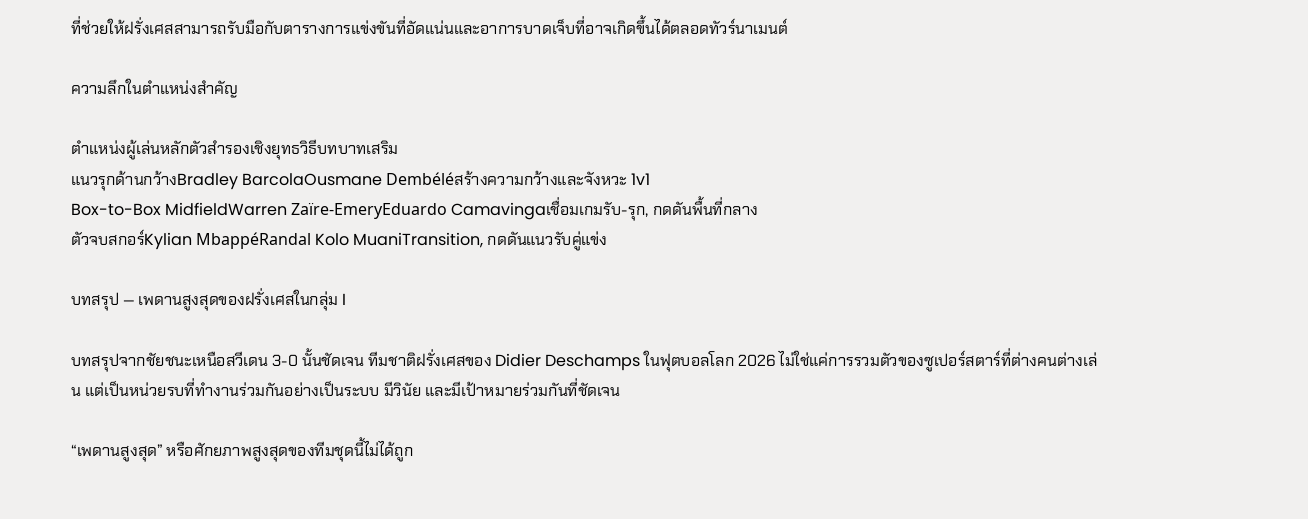ที่ช่วยให้ฝรั่งเศสสามารถรับมือกับตารางการแข่งขันที่อัดแน่นและอาการบาดเจ็บที่อาจเกิดขึ้นได้ตลอดทัวร์นาเมนต์

ความลึกในตำแหน่งสำคัญ

ตำแหน่งผู้เล่นหลักตัวสำรองเชิงยุทธวิธีบทบาทเสริม
แนวรุกด้านกว้างBradley BarcolaOusmane Dembéléสร้างความกว้างและจังหวะ 1v1
Box-to-Box MidfieldWarren Zaïre-EmeryEduardo Camavingaเชื่อมเกมรับ-รุก, กดดันพื้นที่กลาง
ตัวจบสกอร์Kylian MbappéRandal Kolo MuaniTransition, กดดันแนวรับคู่แข่ง

บทสรุป — เพดานสูงสุดของฝรั่งเศสในกลุ่ม I

บทสรุปจากชัยชนะเหนือสวีเดน 3-0 นั้นชัดเจน ทีมชาติฝรั่งเศสของ Didier Deschamps ในฟุตบอลโลก 2026 ไม่ใช่แค่การรวมตัวของซูเปอร์สตาร์ที่ต่างคนต่างเล่น แต่เป็นหน่วยรบที่ทำงานร่วมกันอย่างเป็นระบบ มีวินัย และมีเป้าหมายร่วมกันที่ชัดเจน

“เพดานสูงสุด” หรือศักยภาพสูงสุดของทีมชุดนี้ไม่ได้ถูก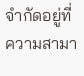จำกัดอยู่ที่ความสามา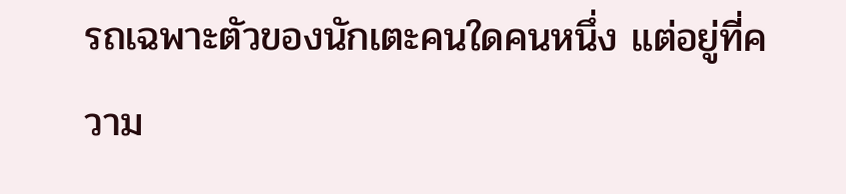รถเฉพาะตัวของนักเตะคนใดคนหนึ่ง แต่อยู่ที่ความ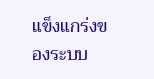แข็งแกร่งของระบบ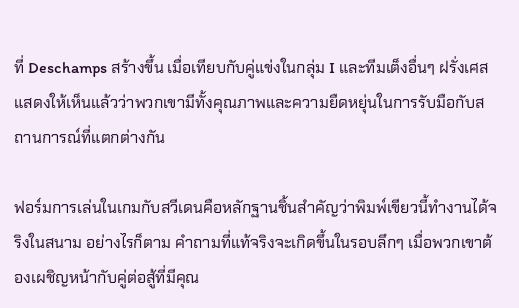ที่ Deschamps สร้างขึ้น เมื่อเทียบกับคู่แข่งในกลุ่ม I และทีมเต็งอื่นๆ ฝรั่งเศสแสดงให้เห็นแล้วว่าพวกเขามีทั้งคุณภาพและความยืดหยุ่นในการรับมือกับสถานการณ์ที่แตกต่างกัน

ฟอร์มการเล่นในเกมกับสวีเดนคือหลักฐานชิ้นสำคัญว่าพิมพ์เขียวนี้ทำงานได้จริงในสนาม อย่างไรก็ตาม คำถามที่แท้จริงจะเกิดขึ้นในรอบลึกๆ เมื่อพวกเขาต้องเผชิญหน้ากับคู่ต่อสู้ที่มีคุณ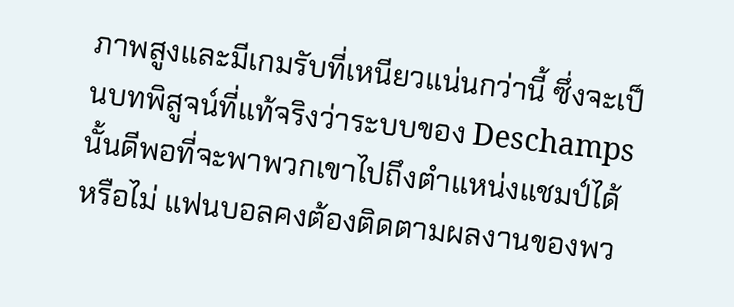ภาพสูงและมีเกมรับที่เหนียวแน่นกว่านี้ ซึ่งจะเป็นบทพิสูจน์ที่แท้จริงว่าระบบของ Deschamps นั้นดีพอที่จะพาพวกเขาไปถึงตำแหน่งแชมป์ได้หรือไม่ แฟนบอลคงต้องติดตามผลงานของพว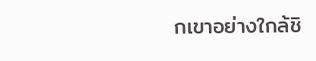กเขาอย่างใกล้ชิ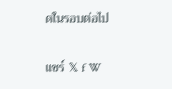ดในรอบต่อไป

แชร์ 𝕏 f W